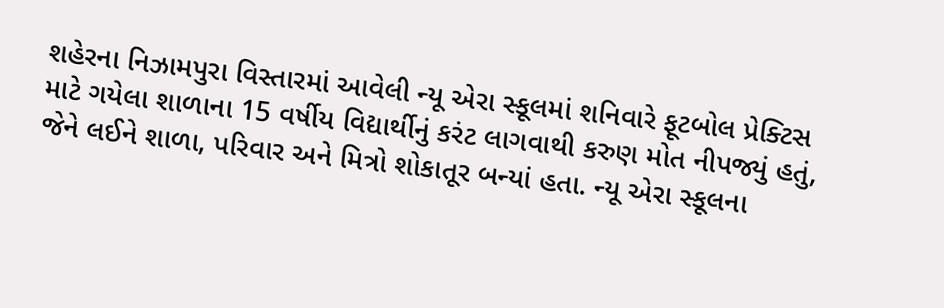શહેરના નિઝામપુરા વિસ્તારમાં આવેલી ન્યૂ એરા સ્કૂલમાં શનિવારે ફૂટબોલ પ્રેક્ટિસ માટે ગયેલા શાળાના 15 વર્ષીય વિદ્યાર્થીનું કરંટ લાગવાથી કરુણ મોત નીપજ્યું હતું, જેને લઈને શાળા, પરિવાર અને મિત્રો શોકાતૂર બન્યાં હતા. ન્યૂ એરા સ્કૂલના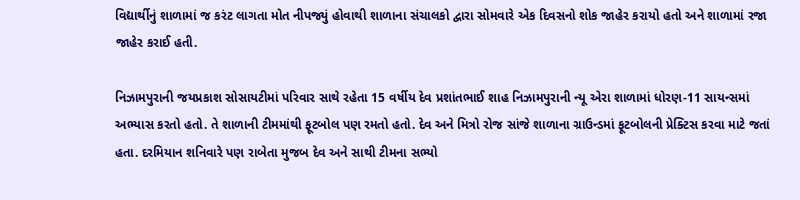વિદ્યાર્થીનું શાળામાં જ કરંટ લાગતા મોત નીપજ્યું હોવાથી શાળાના સંચાલકો દ્વારા સોમવારે એક દિવસનો શોક જાહેર કરાયો હતો અને શાળામાં રજા જાહેર કરાઈ હતી.

નિઝામપુરાની જયપ્રકાશ સોસાયટીમાં પરિવાર સાથે રહેતા 15 વર્ષીય દેવ પ્રશાંતભાઈ શાહ નિઝામપુરાની ન્યૂ એરા શાળામાં ધોરણ-11 સાયન્સમાં અભ્યાસ કરતો હતો. તે શાળાની ટીમમાંથી ફૂટબોલ પણ રમતો હતો. દેવ અને મિત્રો રોજ સાંજે શાળાના ગ્રાઉન્ડમાં ફૂટબોલની પ્રેક્ટિસ કરવા માટે જતાં હતા. દરમિયાન શનિવારે પણ રાબેતા મુજબ દેવ અને સાથી ટીમના સભ્યો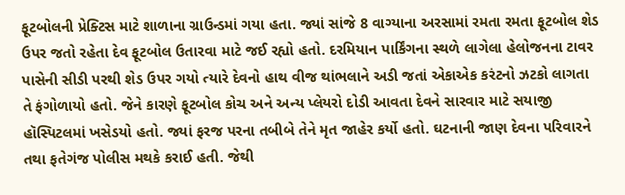ફૂટબોલની પ્રેક્ટિસ માટે શાળાના ગ્રાઉન્ડમાં ગયા હતા. જ્યાં સાંજે 8 વાગ્યાના અરસામાં રમતા રમતા ફૂટબોલ શેડ ઉપર જતો રહેતા દેવ ફૂટબોલ ઉતારવા માટે જઈ રહ્યો હતો. દરમિયાન પાર્કિંગના સ્થળે લાગેલા હેલોજનના ટાવર પાસેની સીડી પરથી શેડ ઉપર ગયો ત્યારે દેવનો હાથ વીજ થાંભલાને અડી જતાં એકાએક કરંટનો ઝટકો લાગતા તે ફંગોળાયો હતો. જેને કારણે ફૂટબોલ કોચ અને અન્ય પ્લેયરો દોડી આવતા દેવને સારવાર માટે સયાજી હૉસ્પિટલમાં ખસેડયો હતો. જ્યાં ફરજ પરના તબીબે તેને મૃત જાહેર કર્યો હતો. ઘટનાની જાણ દેવના પરિવારને તથા ફતેગંજ પોલીસ મથકે કરાઈ હતી. જેથી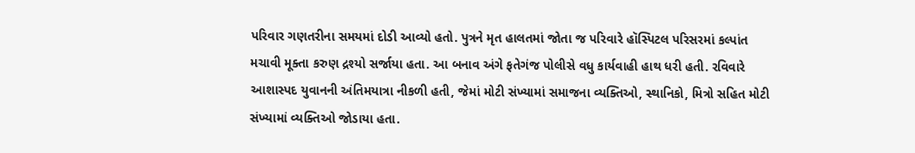પરિવાર ગણતરીના સમયમાં દોડી આવ્યો હતો. પુત્રને મૃત હાલતમાં જોતા જ પરિવારે હૉસ્પિટલ પરિસરમાં કલ્પાંત મચાવી મૂક્તા કરુણ દ્રશ્યો સર્જાયા હતા. આ બનાવ અંગે ફતેગંજ પોલીસે વધુ કાર્યવાહી હાથ ધરી હતી. રવિવારે આશાસ્પદ યુવાનની અંતિમયાત્રા નીકળી હતી, જેમાં મોટી સંખ્યામાં સમાજના વ્યક્તિઓ, સ્થાનિકો, મિત્રો સહિત મોટી સંખ્યામાં વ્યક્તિઓ જોડાયા હતા.